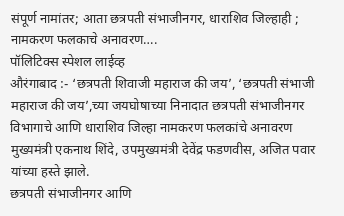संपूर्ण नामांतर; आता छत्रपती संभाजीनगर, धाराशिव जिल्हाही ; नामकरण फलकाचे अनावरण….
पॉलिटिक्स स्पेशल लाईव्ह
औरंगाबाद :- ‘छत्रपती शिवाजी महाराज की जय’, ‘छत्रपती संभाजी महाराज की जय’,च्या जयघोषाच्या निनादात छत्रपती संभाजीनगर विभागाचे आणि धाराशिव जिल्हा नामकरण फलकांचे अनावरण मुख्यमंत्री एकनाथ शिंदे, उपमुख्यमंत्री देवेंद्र फडणवीस, अजित पवार यांच्या हस्ते झाले.
छत्रपती संभाजीनगर आणि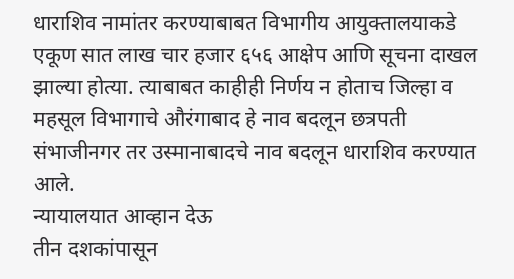धाराशिव नामांतर करण्याबाबत विभागीय आयुक्तालयाकडे एकूण सात लाख चार हजार ६५६ आक्षेप आणि सूचना दाखल झाल्या होत्या. त्याबाबत काहीही निर्णय न होताच जिल्हा व महसूल विभागाचे औरंगाबाद हे नाव बदलून छत्रपती संभाजीनगर तर उस्मानाबादचे नाव बदलून धाराशिव करण्यात आले.
न्यायालयात आव्हान देऊ
तीन दशकांपासून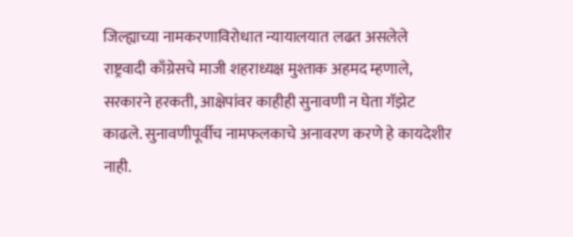जिल्ह्याच्या नामकरणाविरोधात न्यायालयात लढत असलेले राष्ट्रवादी काँग्रेसचे माजी शहराध्यक्ष मुश्ताक अहमद म्हणाले, सरकारने हरकती, आक्षेपांवर काहीही सुनावणी न घेता गॅझेट काढले. सुनावणीपूर्वीच नामफलकाचे अनावरण करणे हे कायदेशीर नाही.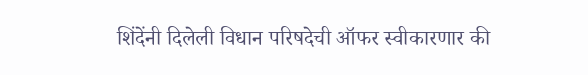शिंदेंनी दिलेली विधान परिषदेची ऑफर स्वीकारणार की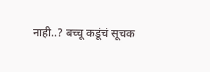नाही..? बच्चू कडूंचं सूचक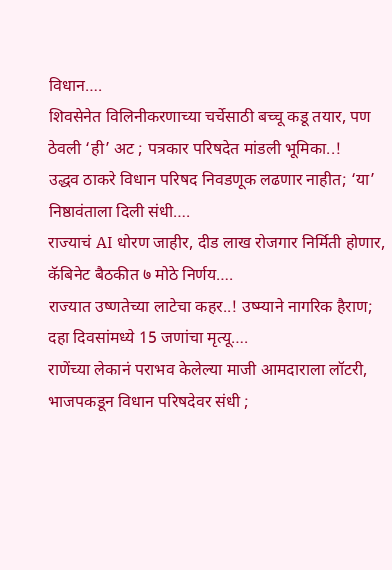विधान….
शिवसेनेत विलिनीकरणाच्या चर्चेसाठी बच्चू कडू तयार, पण ठेवली ‘ही’ अट ; पत्रकार परिषदेत मांडली भूमिका..!
उद्धव ठाकरे विधान परिषद निवडणूक लढणार नाहीत; ‘या’ निष्ठावंताला दिली संधी….
राज्याचं AI धोरण जाहीर, दीड लाख रोजगार निर्मिती होणार, कॅबिनेट बैठकीत ७ मोठे निर्णय….
राज्यात उष्णतेच्या लाटेचा कहर..! उष्म्याने नागरिक हैराण; दहा दिवसांमध्ये 15 जणांचा मृत्यू….
राणेंच्या लेकानं पराभव केलेल्या माजी आमदाराला लॉटरी, भाजपकडून विधान परिषदेवर संधी ;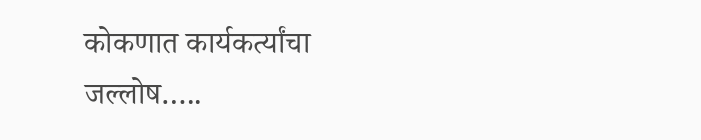कोकणात कार्यकर्त्यांचा जल्लोष…..